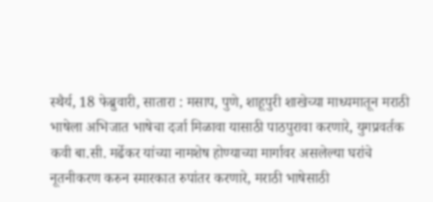स्थैर्य, 18 फेब्रुवारी, सातारा : मसाप, पुणे, शाहूपुरी शाखेच्या माध्यमातून मराठी भाषेला अभिजात भाषेचा दर्जा मिळावा यासाठी पाठपुरावा करणारे, युगप्रवर्तक कवी बा.सी. मर्ढेकर यांच्या नामशेष होण्याच्या मार्गावर असलेल्या घरांचे नूतनीकरण करुन स्मारकात रुपांतर करणारे, मराठी भाषेसाठी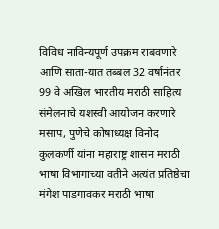विविध नाविन्यपूर्ण उपक्रम राबवणारे आणि साता-यात तब्बल 32 वर्षानंतर 99 वे अखिल भारतीय मराठी साहित्य संमेलनाचे यशस्वी आयोजन करणारे मसाप, पुणेचे कोषाध्यक्ष विनोद कुलकर्णी यांना महाराष्ट्र शासन मराठी भाषा विभागाच्या वतीने अत्यंत प्रतिष्ठेचा मंगेश पाडगावकर मराठी भाषा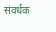संवर्धक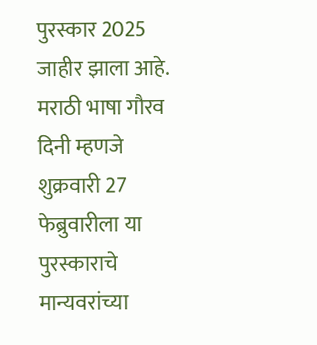पुरस्कार 2025 जाहीर झाला आहे. मराठी भाषा गौरव दिनी म्हणजे शुक्रवारी 27 फेब्रुवारीला या पुरस्काराचे मान्यवरांच्या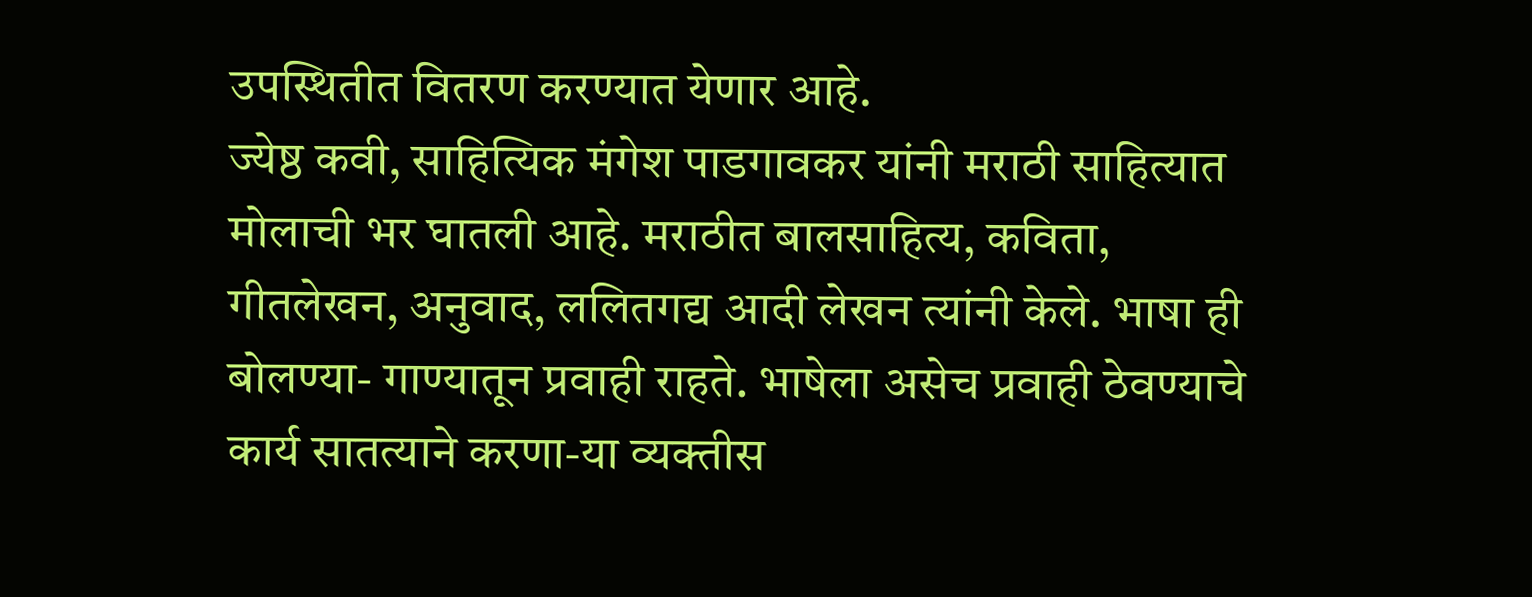उपस्थितीत वितरण करण्यात येणार आहे.
ज्येष्ठ कवी, साहित्यिक मंगेश पाडगावकर यांनी मराठी साहित्यात मोलाची भर घातली आहे. मराठीत बालसाहित्य, कविता, गीतलेखन, अनुवाद, ललितगद्य आदी लेखन त्यांनी केले. भाषा ही बोलण्या- गाण्यातून प्रवाही राहते. भाषेला असेच प्रवाही ठेवण्याचे कार्य सातत्याने करणा-या व्यक्तीस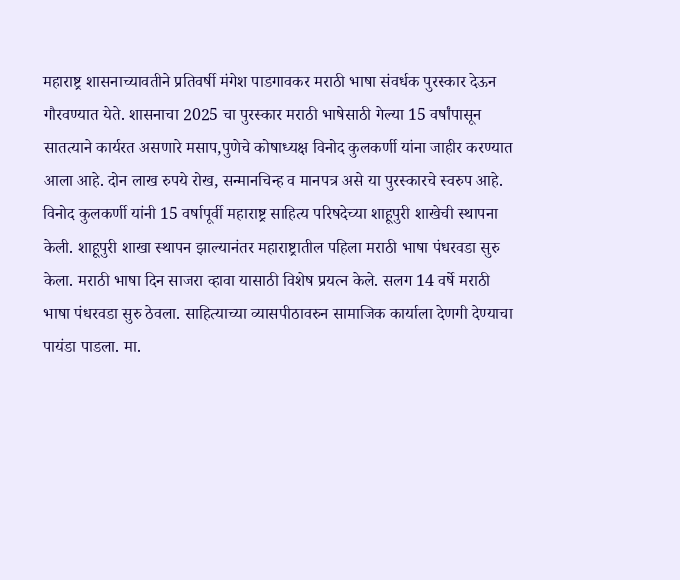महाराष्ट्र शासनाच्यावतीने प्रतिवर्षी मंगेश पाडगावकर मराठी भाषा संवर्धक पुरस्कार देऊन गौरवण्यात येते. शासनाचा 2025 चा पुरस्कार मराठी भाषेसाठी गेल्या 15 वर्षांपासून सातत्याने कार्यरत असणारे मसाप,पुणेचे कोषाध्यक्ष विनोद कुलकर्णी यांना जाहीर करण्यात आला आहे. दोन लाख रुपये रोख, सन्मानचिन्ह व मानपत्र असे या पुरस्कारचे स्वरुप आहे.
विनोद कुलकर्णी यांनी 15 वर्षापूर्वी महाराष्ट्र साहित्य परिषदेच्या शाहूपुरी शाखेची स्थापना केली. शाहूपुरी शाखा स्थापन झाल्यानंतर महाराष्ट्रातील पहिला मराठी भाषा पंधरवडा सुरु केला. मराठी भाषा दिन साजरा व्हावा यासाठी विशेष प्रयत्न केले. सलग 14 वर्षे मराठी भाषा पंधरवडा सुरु ठेवला. साहित्याच्या व्यासपीठावरुन सामाजिक कार्याला देणगी देण्याचा पायंडा पाडला. मा.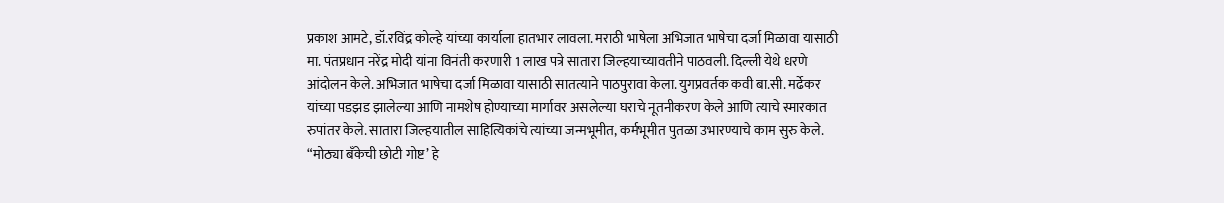प्रकाश आमटे, डॉ.रविंद्र कोल्हे यांच्या कार्याला हातभार लावला. मराठी भाषेला अभिजात भाषेचा दर्जा मिळावा यासाठी मा. पंतप्रधान नरेंद्र मोदी यांना विनंती करणारी 1 लाख पत्रे सातारा जिल्हयाच्यावतीने पाठवली. दिल्ली येथे धरणे आंदोलन केले. अभिजात भाषेचा दर्जा मिळावा यासाठी सातत्याने पाठपुरावा केला. युगप्रवर्तक कवी बा.सी. मर्ढेकर यांच्या पडझड झालेल्या आणि नामशेष होण्याच्या मार्गावर असलेल्या घराचे नूतनीकरण केले आणि त्याचे स्मारकात रुपांतर केले. सातारा जिल्हयातील साहित्यिकांचे त्यांच्या जन्मभूमीत, कर्मभूमीत पुतळा उभारण्याचे काम सुरु केले. “मोठ्या बँकेची छोटी गोष्ट’ हे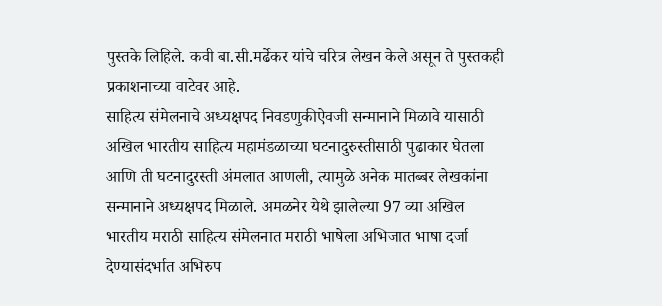पुस्तके लिहिले. कवी बा.सी.मर्ढेकर यांचे चरित्र लेखन केले असून ते पुस्तकही प्रकाशनाच्या वाटेवर आहे.
साहित्य संमेलनाचे अध्यक्षपद निवडणुकीऐवजी सन्मानाने मिळावे यासाठी अखिल भारतीय साहित्य महामंडळाच्या घटनादुरुस्तीसाठी पुढाकार घेतला आणि ती घटनादुरस्ती अंमलात आणली, त्यामुळे अनेक मातब्बर लेखकांना सन्मानाने अध्यक्षपद मिळाले. अमळनेर येथे झालेल्या 97 व्या अखिल भारतीय मराठी साहित्य संमेलनात मराठी भाषेला अभिजात भाषा दर्जा देण्यासंदर्भात अभिरुप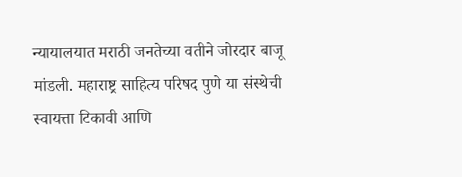न्यायालयात मराठी जनतेच्या वतीने जोरदार बाजू मांडली. महाराष्ट्र साहित्य परिषद पुणे या संस्थेची स्वायत्ता टिकावी आणि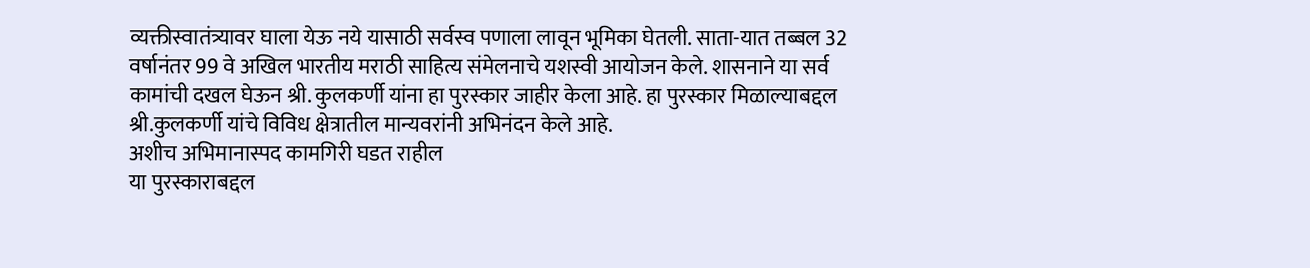व्यक्तीस्वातंत्र्यावर घाला येऊ नये यासाठी सर्वस्व पणाला लावून भूमिका घेतली. साता-यात तब्बल 32 वर्षानंतर 99 वे अखिल भारतीय मराठी साहित्य संमेलनाचे यशस्वी आयोजन केले. शासनाने या सर्व कामांची दखल घेऊन श्री. कुलकर्णी यांना हा पुरस्कार जाहीर केला आहे. हा पुरस्कार मिळाल्याबद्दल श्री.कुलकर्णी यांचे विविध क्षेत्रातील मान्यवरांनी अभिनंदन केले आहे.
अशीच अभिमानास्पद कामगिरी घडत राहील
या पुरस्काराबद्दल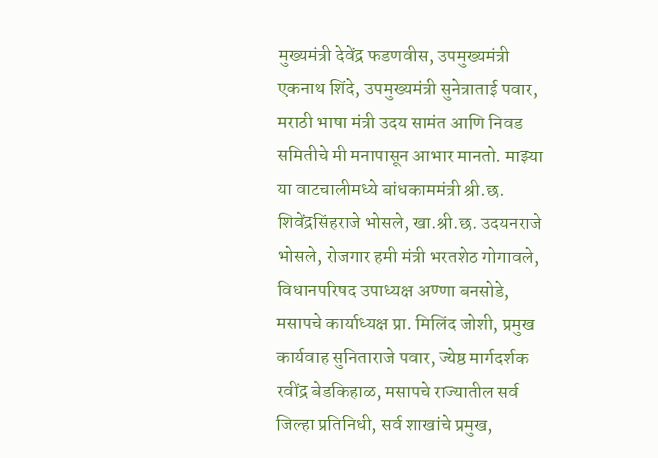मुख्यमंत्री देवेंद्र फडणवीस, उपमुख्यमंत्री एकनाथ शिंदे, उपमुख्यमंत्री सुनेत्राताई पवार, मराठी भाषा मंत्री उदय सामंत आणि निवड समितीचे मी मनापासून आभार मानतो. माझ्या या वाटचालीमध्ये बांधकाममंत्री श्री.छ. शिवेंद्रसिंहराजे भोसले, खा.श्री.छ. उदयनराजे भोसले, रोजगार हमी मंत्री भरतशेठ गोगावले, विधानपरिषद उपाध्यक्ष अण्णा बनसोडे, मसापचे कार्याध्यक्ष प्रा. मिलिंद जोशी, प्रमुख कार्यवाह सुनिताराजे पवार, ज्येष्ठ मार्गदर्शक रवींद्र बेडकिहाळ, मसापचे राज्यातील सर्व जिल्हा प्रतिनिधी, सर्व शाखांचे प्रमुख,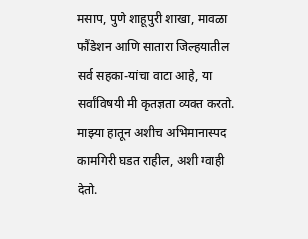मसाप, पुणे शाहूपुरी शाखा, मावळा फौंडेशन आणि सातारा जिल्हयातील सर्व सहका-यांचा वाटा आहे, या सर्वांविषयी मी कृतज्ञता व्यक्त करतो. माझ्या हातून अशीच अभिमानास्पद कामगिरी घडत राहील, अशी ग्वाही देतो.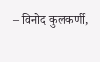– विनोद कुलकर्णी,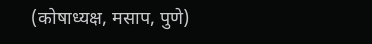(कोषाध्यक्ष, मसाप, पुणे)